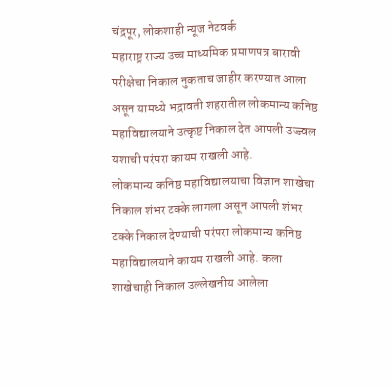चंद्रपूर, लोकशाही न्यूज नेटवर्क
महाराष्ट्र राज्य उच्च माध्यमिक प्रमाणपत्र बारावी परीक्षेचा निकाल नुकताच जाहीर करण्यात आला असून यामध्ये भद्रावती शहरातील लोकमान्य कनिष्ठ महाविद्यालयाने उत्कृष्ट निकाल देत आपली उज्ज्वल यशाची परंपरा कायम राखली आहे.
लोकमान्य कनिष्ठ महाविद्यालयाचा विज्ञान शाखेचा निकाल शंभर टक्के लागला असून आपली शंभर टक्के निकाल देण्याची परंपरा लोकमान्य कनिष्ठ महाविद्यालयाने कायम राखली आहे. कला शाखेचाही निकाल उल्लेखनीय आलेला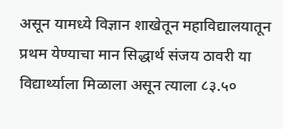असून यामध्ये विज्ञान शाखेतून महाविद्यालयातून प्रथम येण्याचा मान सिद्धार्थ संजय ठावरी या विद्यार्थ्याला मिळाला असून त्याला ८३.५०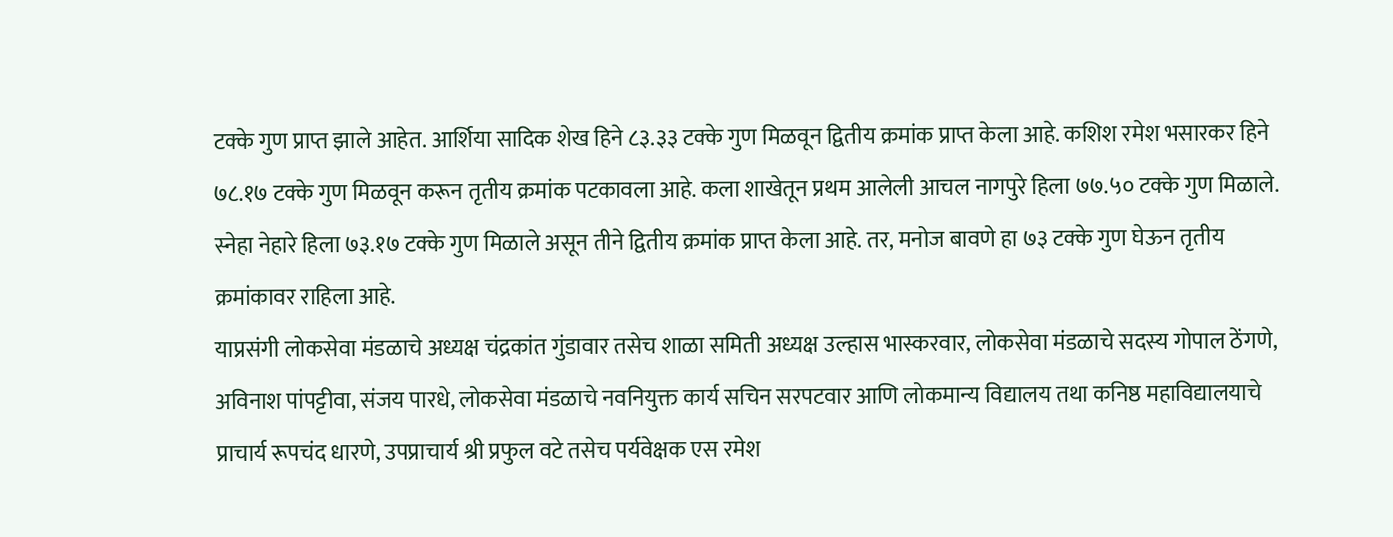टक्के गुण प्राप्त झाले आहेत. आर्शिया सादिक शेख हिने ८३.३३ टक्के गुण मिळवून द्वितीय क्रमांक प्राप्त केला आहे. कशिश रमेश भसारकर हिने ७८.१७ टक्के गुण मिळवून करून तृतीय क्रमांक पटकावला आहे. कला शाखेतून प्रथम आलेली आचल नागपुरे हिला ७७.५० टक्के गुण मिळाले. स्नेहा नेहारे हिला ७३.१७ टक्के गुण मिळाले असून तीने द्वितीय क्रमांक प्राप्त केला आहे. तर, मनोज बावणे हा ७३ टक्के गुण घेऊन तृतीय क्रमांकावर राहिला आहे.
याप्रसंगी लोकसेवा मंडळाचे अध्यक्ष चंद्रकांत गुंडावार तसेच शाळा समिती अध्यक्ष उल्हास भास्करवार, लोकसेवा मंडळाचे सदस्य गोपाल ठेंगणे, अविनाश पांपट्टीवा, संजय पारधे, लोकसेवा मंडळाचे नवनियुक्त कार्य सचिन सरपटवार आणि लोकमान्य विद्यालय तथा कनिष्ठ महाविद्यालयाचे प्राचार्य रूपचंद धारणे, उपप्राचार्य श्री प्रफुल वटे तसेच पर्यवेक्षक एस रमेश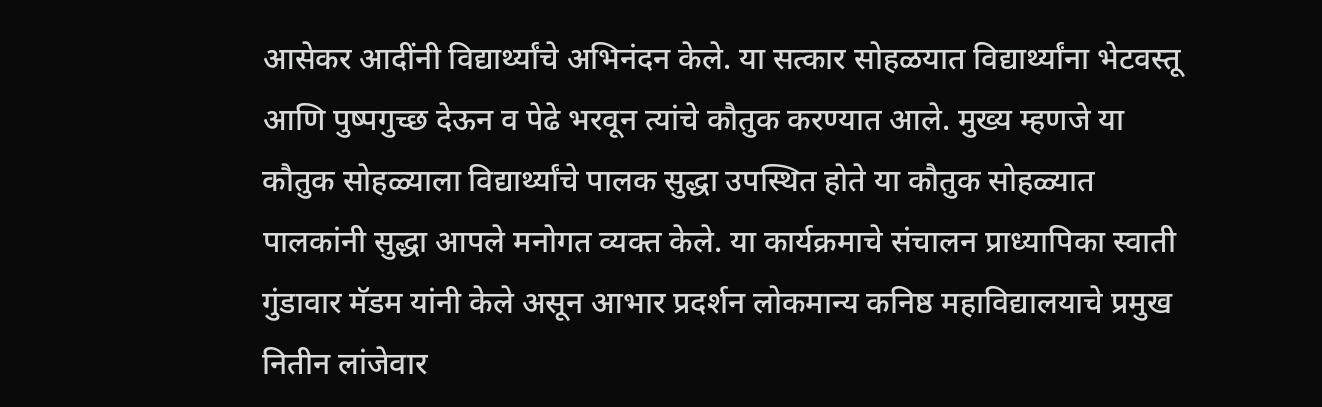आसेकर आदींनी विद्यार्थ्यांचे अभिनंदन केले. या सत्कार सोहळयात विद्यार्थ्यांना भेटवस्तू आणि पुष्पगुच्छ देऊन व पेढे भरवून त्यांचे कौतुक करण्यात आले. मुख्य म्हणजे या कौतुक सोहळ्याला विद्यार्थ्यांचे पालक सुद्धा उपस्थित होते या कौतुक सोहळ्यात पालकांनी सुद्धा आपले मनोगत व्यक्त केले. या कार्यक्रमाचे संचालन प्राध्यापिका स्वाती गुंडावार मॅडम यांनी केले असून आभार प्रदर्शन लोकमान्य कनिष्ठ महाविद्यालयाचे प्रमुख नितीन लांजेवार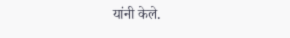यांनी केले.